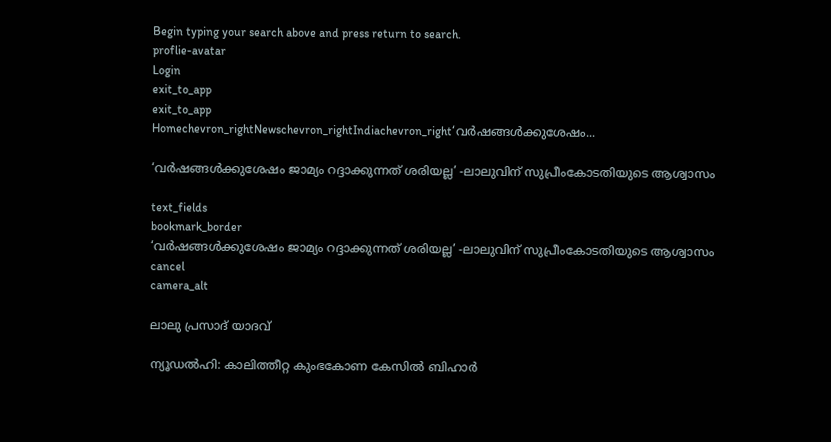Begin typing your search above and press return to search.
proflie-avatar
Login
exit_to_app
exit_to_app
Homechevron_rightNewschevron_rightIndiachevron_right‘വർഷങ്ങൾക്കുശേഷം...

‘വർഷങ്ങൾക്കുശേഷം ജാമ്യം റദ്ദാക്കുന്നത് ശരിയല്ല’ -ലാലുവിന് സുപ്രീംകോടതിയുടെ ആശ്വാസം

text_fields
bookmark_border
‘വർഷങ്ങൾക്കുശേഷം ജാമ്യം റദ്ദാക്കുന്നത് ശരിയല്ല’ -ലാലുവിന് സുപ്രീംകോടതിയുടെ ആശ്വാസം
cancel
camera_alt

ലാലു പ്രസാദ് യാദവ്

ന്യൂഡൽഹി: കാലിത്തീറ്റ കുംഭകോണ കേസിൽ ബിഹാർ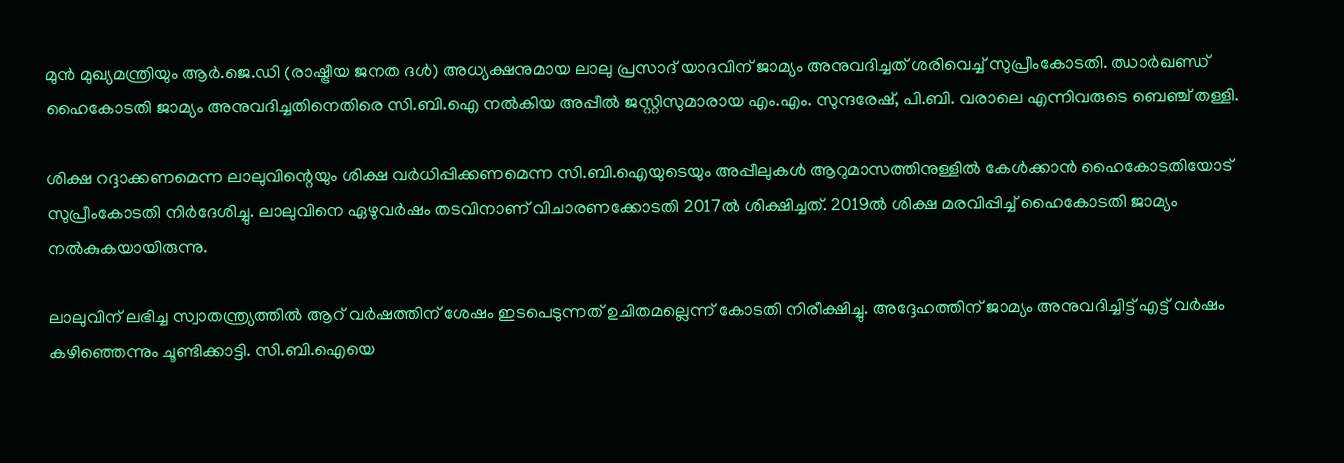മുൻ മുഖ്യമന്ത്രിയും ആർ.ജെ.ഡി (രാഷ്ട്രീയ ജനത ദൾ) അധ്യക്ഷനുമായ ലാലു പ്രസാദ് യാദവിന് ജാമ്യം അനുവദിച്ചത് ശരിവെച്ച് സുപ്രീംകോടതി. ഝാർഖണ്ഡ് ഹൈകോടതി ജാമ്യം അനുവദിച്ചതിനെതിരെ സി.ബി.ഐ നൽകിയ അപ്പീൽ ജസ്റ്റിസുമാരായ എം.എം. സുന്ദരേഷ്, പി.ബി. വരാലെ എന്നിവരുടെ ബെഞ്ച്‌ തള്ളി.

ശിക്ഷ റദ്ദാക്കണമെന്ന ലാലുവിന്റെയും ശിക്ഷ വർധിപ്പിക്കണമെന്ന സി.ബി.ഐയുടെയും അപ്പീലുകൾ ആറുമാസത്തിനുള്ളിൽ കേൾക്കാൻ ഹൈകോടതിയോട് സുപ്രീംകോടതി നിർദേശിച്ചു. ലാലുവിനെ ഏഴുവർഷം തടവിനാണ്‌ വിചാരണക്കോടതി 2017ൽ ശിക്ഷിച്ചത്‌. 2019ൽ ശിക്ഷ മരവിപ്പിച്ച്‌ ഹൈകോടതി ജാമ്യം നൽകുകയായിരുന്നു.

ലാലുവിന് ലഭിച്ച സ്വാതന്ത്ര്യത്തിൽ ആറ് വർഷത്തിന് ശേഷം ഇടപെടുന്നത് ഉചിതമല്ലെന്ന് കോടതി നിരീക്ഷിച്ചു. അദ്ദേഹത്തിന് ജാമ്യം അനുവദിച്ചിട്ട് എട്ട് വർഷം കഴിഞ്ഞെന്നും ചൂണ്ടിക്കാട്ടി. സി.ബി.ഐയെ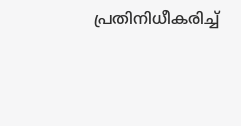പ്രതിനിധീകരിച്ച്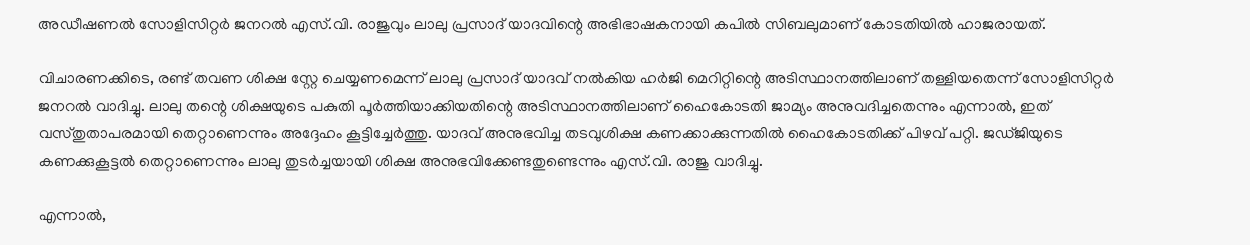അഡീഷണൽ സോളിസിറ്റർ ജനറൽ എസ്.വി. രാജുവും ലാലു പ്രസാദ് യാദവിന്റെ അഭിഭാഷകനായി കപിൽ സിബലുമാണ് കോടതിയിൽ ഹാജരായത്.

വിചാരണക്കിടെ, രണ്ട് തവണ ശിക്ഷ സ്റ്റേ ചെയ്യണമെന്ന് ലാലു പ്രസാദ് യാദവ് നൽകിയ ഹർജി മെറിറ്റിന്റെ അടിസ്ഥാനത്തിലാണ് തള്ളിയതെന്ന് സോളിസിറ്റർ ജനറൽ വാദിച്ചു. ലാലു തന്റെ ശിക്ഷയുടെ പകുതി പൂർത്തിയാക്കിയതിന്റെ അടിസ്ഥാനത്തിലാണ് ഹൈകോടതി ജാമ്യം അനുവദിച്ചതെന്നും എന്നാൽ, ഇത് വസ്തുതാപരമായി തെറ്റാണെന്നും അദ്ദേഹം കൂട്ടിച്ചേർത്തു. യാദവ് അനുഭവിച്ച തടവുശിക്ഷ കണക്കാക്കുന്നതിൽ ഹൈകോടതിക്ക് പിഴവ് പറ്റി. ജഡ്‌ജിയുടെ കണക്കുകൂട്ടൽ തെറ്റാണെന്നും ലാലു തുടർച്ചയായി ശിക്ഷ അനുഭവിക്കേണ്ടതുണ്ടെന്നും എസ്.വി. രാജു വാദിച്ചു.

എന്നാൽ,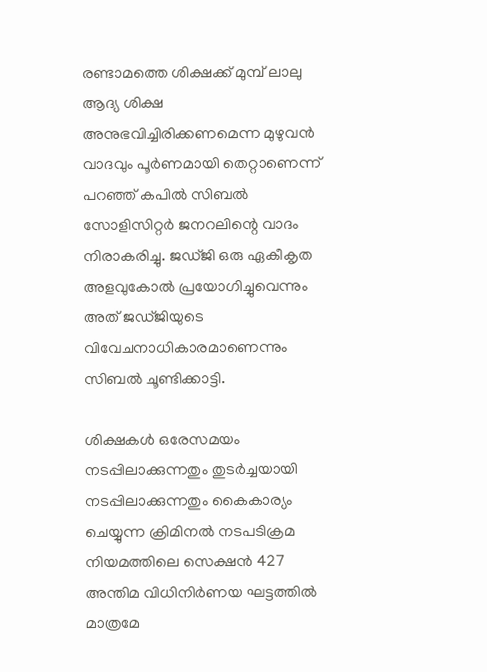രണ്ടാമത്തെ ശിക്ഷക്ക് മുമ്പ് ലാലു ആദ്യ ശിക്ഷ അനുഭവിച്ചിരിക്കണമെന്ന മുഴുവൻ വാദവും പൂർണമായി തെറ്റാണെന്ന് പറഞ്ഞ് കപിൽ സിബൽ സോളിസിറ്റർ ജനറലിന്റെ വാദം നിരാകരിച്ചു. ജഡ്‌ജി ഒരു ഏകീകൃത അളവുകോൽ പ്രയോഗിച്ചുവെന്നും അത് ജഡ്‌ജിയുടെ വിവേചനാധികാരമാണെന്നും സിബൽ ചൂണ്ടിക്കാട്ടി.

ശിക്ഷകൾ ഒരേസമയം നടപ്പിലാക്കുന്നതും തുടർച്ചയായി നടപ്പിലാക്കുന്നതും കൈകാര്യം ചെയ്യുന്ന ക്രിമിനൽ നടപടിക്രമ നിയമത്തിലെ സെക്ഷൻ 427 അന്തിമ വിധിനിർണയ ഘട്ടത്തിൽ മാത്രമേ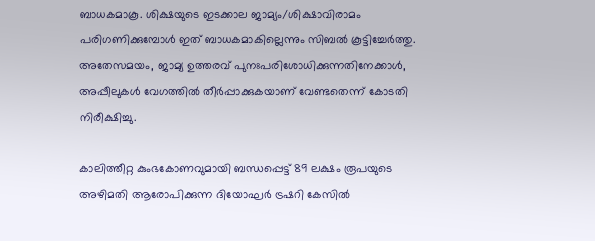ബാധകമാകൂ. ശിക്ഷയുടെ ഇടക്കാല ജാമ്യം/ശിക്ഷാവിരാമം പരിഗണിക്കുമ്പോൾ ഇത് ബാധകമാകില്ലെന്നും സിബൽ കൂട്ടിച്ചേർത്തു. അതേസമയം, ജാമ്യ ഉത്തരവ് പുനഃപരിശോധിക്കുന്നതിനേക്കാൾ, അപ്പീലുകൾ വേഗത്തിൽ തീർപ്പാക്കുകയാണ് വേണ്ടതെന്ന് കോടതി നിരീക്ഷിച്ചു.

കാലിത്തീറ്റ കുംഭകോണവുമായി ബന്ധപ്പെട്ട് 89 ലക്ഷം രൂപയുടെ അഴിമതി ആരോപിക്കുന്ന ദിയോഘർ ട്രഷറി കേസിൽ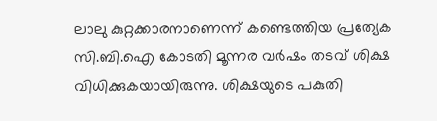ലാലു കുറ്റക്കാരനാണെന്ന് കണ്ടെത്തിയ പ്രത്യേക സി.ബി.ഐ കോടതി മൂന്നര വർഷം തടവ് ശിക്ഷ വിധിക്കുകയായിരുന്നു. ശിക്ഷയുടെ പകുതി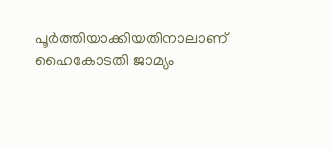പൂർത്തിയാക്കിയതിനാലാണ് ഹൈകോടതി ജാമ്യം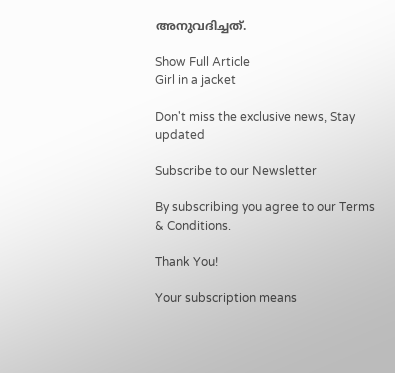അനുവദിച്ചത്.

Show Full Article
Girl in a jacket

Don't miss the exclusive news, Stay updated

Subscribe to our Newsletter

By subscribing you agree to our Terms & Conditions.

Thank You!

Your subscription means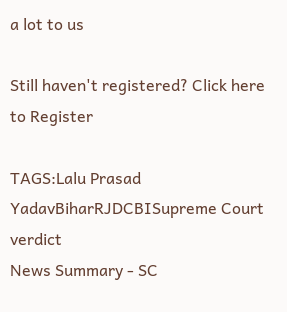a lot to us

Still haven't registered? Click here to Register

TAGS:Lalu Prasad YadavBiharRJDCBISupreme Court verdict
News Summary - SC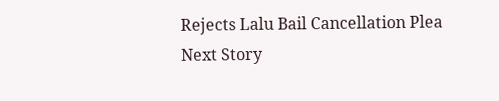Rejects Lalu Bail Cancellation Plea
Next Story